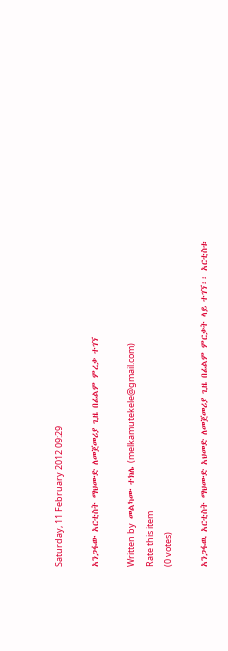Saturday, 11 February 2012 09:29

አንጋፋው አርቲስት ማህሙድ ለመጀመሪያ ጊዜ በፊልም ምረቃ ተገኘ

Written by  መልካሙ ተክሌ (melkamutekele@gmail.com)
Rate this item
(0 votes)

አንጋፋዉ አርቲስት ማህሙድ አህመድ ለመጀመሪያ ጊዜ በፊልም ምርቃት ላይ ተገኘ፡፡ አርቲስቱ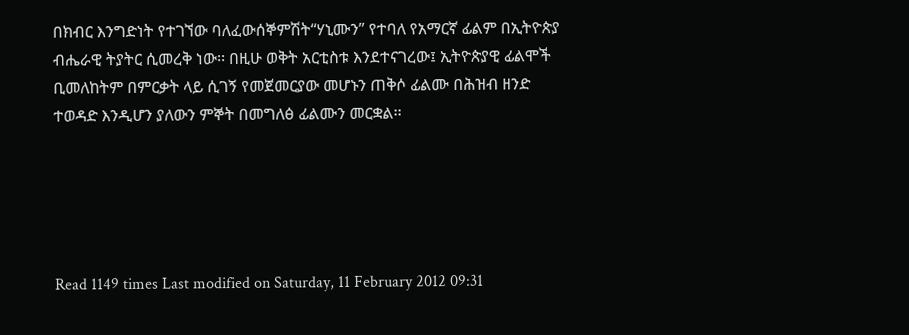በክብር እንግድነት የተገኘው ባለፈውሰኞምሽት“ሃኒሙን” የተባለ የአማርኛ ፊልም በኢትዮጵያ ብሔራዊ ትያትር ሲመረቅ ነው፡፡ በዚሁ ወቅት አርቲስቱ እንደተናገረው፤ ኢትዮጵያዊ ፊልሞች ቢመለከትም በምርቃት ላይ ሲገኝ የመጀመርያው መሆኑን ጠቅሶ ፊልሙ በሕዝብ ዘንድ ተወዳድ እንዲሆን ያለውን ምኞት በመግለፅ ፊልሙን መርቋል፡፡





Read 1149 times Last modified on Saturday, 11 February 2012 09:31